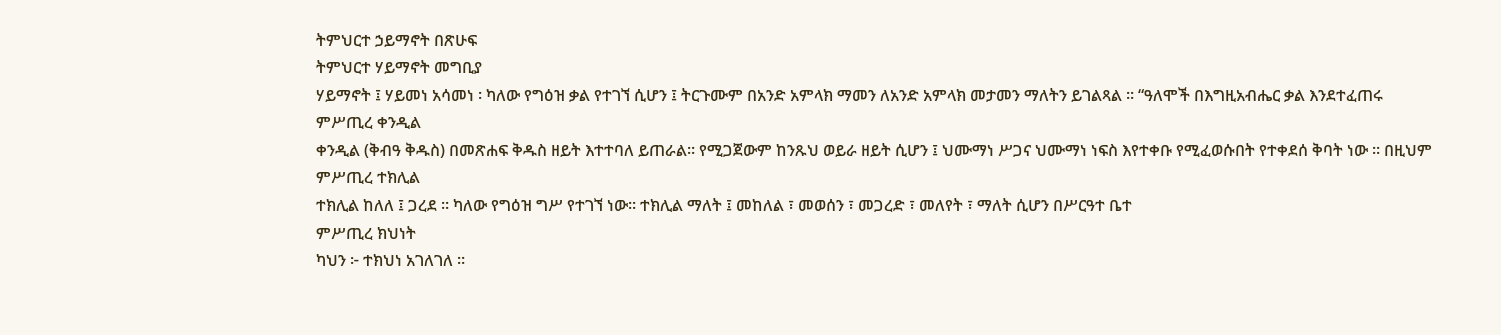ትምህርተ ኃይማኖት በጽሁፍ
ትምህርተ ሃይማኖት መግቢያ
ሃይማኖት ፤ ሃይመነ አሳመነ ፡ ካለው የግዕዝ ቃል የተገኘ ሲሆን ፤ ትርጉሙም በአንድ አምላክ ማመን ለአንድ አምላክ መታመን ማለትን ይገልጻል ። “ዓለሞች በእግዚአብሔር ቃል እንደተፈጠሩ
ምሥጢረ ቀንዲል
ቀንዲል (ቅብዓ ቅዱስ) በመጽሐፍ ቅዱስ ዘይት እተተባለ ይጠራል። የሚጋጀውም ከንጹህ ወይራ ዘይት ሲሆን ፤ ህሙማነ ሥጋና ህሙማነ ነፍስ እየተቀቡ የሚፈወሱበት የተቀደሰ ቅባት ነው ። በዚህም
ምሥጢረ ተክሊል
ተክሊል ከለለ ፤ ጋረደ ። ካለው የግዕዝ ግሥ የተገኘ ነው። ተክሊል ማለት ፤ መከለል ፣ መወሰን ፣ መጋረድ ፣ መለየት ፣ ማለት ሲሆን በሥርዓተ ቤተ
ምሥጢረ ክህነት
ካህን ፦ ተክህነ አገለገለ ።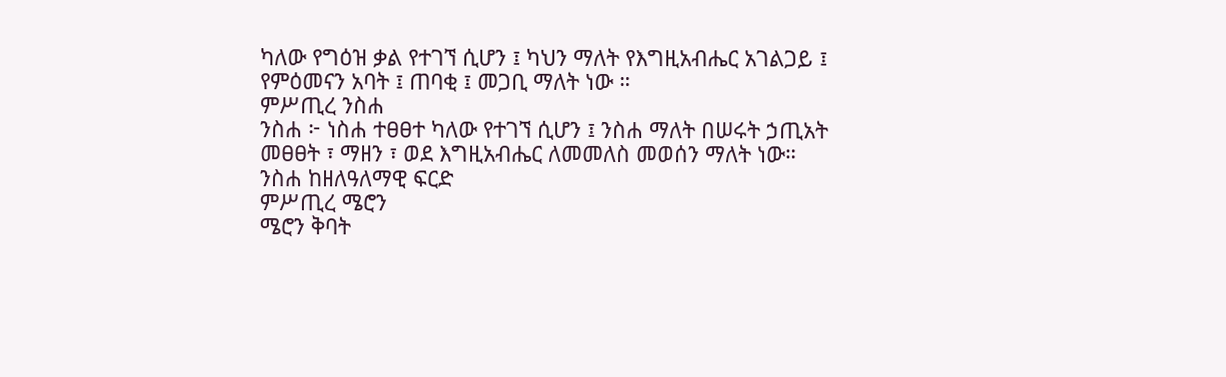ካለው የግዕዝ ቃል የተገኘ ሲሆን ፤ ካህን ማለት የእግዚአብሔር አገልጋይ ፤ የምዕመናን አባት ፤ ጠባቂ ፤ መጋቢ ማለት ነው ።
ምሥጢረ ንስሐ
ንስሐ ፦ ነስሐ ተፀፀተ ካለው የተገኘ ሲሆን ፤ ንስሐ ማለት በሠሩት ኃጢአት መፀፀት ፣ ማዘን ፣ ወደ እግዚአብሔር ለመመለስ መወሰን ማለት ነው። ንስሐ ከዘለዓለማዊ ፍርድ
ምሥጢረ ሜሮን
ሜሮን ቅባት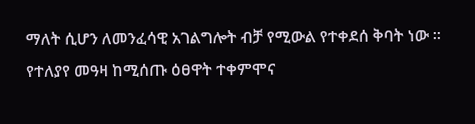ማለት ሲሆን ለመንፈሳዊ አገልግሎት ብቻ የሚውል የተቀደሰ ቅባት ነው ። የተለያየ መዓዛ ከሚሰጡ ዕፀዋት ተቀምሞና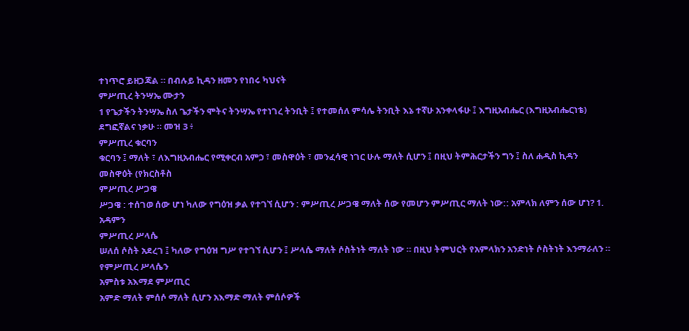ተነጥሮ ይዘጋጃል ። በብሉይ ኪዳን ዘመን የነበሩ ካህናት
ምሥጢረ ትንሣኤ ሙታን
1 የጌታችን ትንሣኤ ስለ ጌታችን ሞትና ትንሣኤ የተነገረ ትንቢት ፤ የተመሰለ ምሳሌ ትንቢት እኔ ተኛሁ አንቀላፋሁ ፤ እግዚአብሔር (እግዚአብሔርነቴ) ደግፎኛልና ነቃሁ ። መዝ 3 ፥
ምሥጢረ ቁርባን
ቁርባን ፤ ማለት ፣ ለእግዚአብሔር የሚቀርብ አምኃ ፣ መስዋዕት ፣ መንፈሳዊ ነገር ሁሉ ማለት ሲሆን ፤ በዚህ ትምሕርታችን ግን ፤ ስለ ሐዲስ ኪዳን መስዋዕት (የክርስቶስ
ምሥጢረ ሥጋዌ
ሥጋዌ : ተሰገወ ሰው ሆነ ካለው የግዕዝ ቃል የተገኘ ሲሆን : ምሥጢረ ሥጋዌ ማለት ሰው የመሆን ምሥጢር ማለት ነው:: አምላክ ለምን ሰው ሆነ? 1. አዳምን
ምሥጢረ ሥላሴ
ሠለሰ ሶስት አደረገ ፤ ካለው የግዕዝ ግሥ የተገኘ ሲሆን ፤ ሥላሴ ማለት ሶስትነት ማለት ነው ። በዚህ ትምህርት የአምላክን አንድነት ሶስትነት እንማራለን ። የምሥጢረ ሥላሴን
አምስቱ አእማደ ምሥጢር
አምድ ማለት ምሰሶ ማለት ሲሆን አእማድ ማለት ምሰሶዎች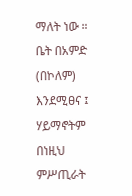ማለት ነው ። ቤት በአምድ (በኮለም) እንደሚፀና ፤ ሃይማኖትም በነዚህ ምሥጢራት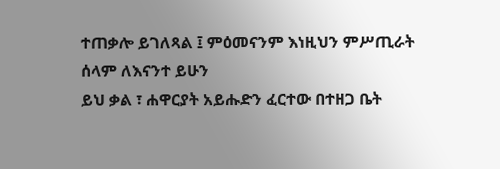ተጠቃሎ ይገለጻል ፤ ምዕመናንም እነዚህን ምሥጢራት
ሰላም ለእናንተ ይሁን
ይህ ቃል ፣ ሐዋርያት አይሑድን ፈርተው በተዘጋ ቤት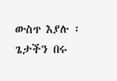ውስጥ እያሉ ፡ ጌታችን በሩ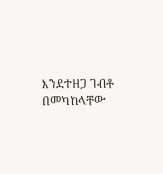እንደተዘጋ ገብቶ በመካከላቸው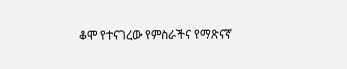ቆሞ የተናገረው የምስራችና የማጽናኛ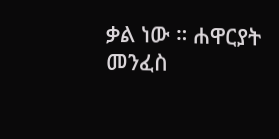ቃል ነው ። ሐዋርያት መንፈስ